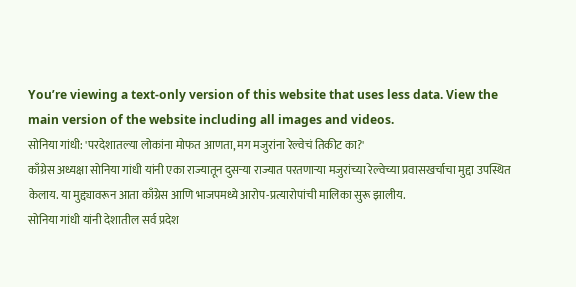You’re viewing a text-only version of this website that uses less data. View the main version of the website including all images and videos.
सोनिया गांधी: 'परदेशातल्या लोकांना मोफत आणता, मग मजुरांना रेल्वेचं तिकीट का?'
काँग्रेस अध्यक्षा सोनिया गांधी यांनी एका राज्यातून दुसऱ्या राज्यात परतणाऱ्या मजुरांच्या रेल्वेच्या प्रवासखर्चाचा मुद्दा उपस्थित केलाय. या मुद्द्यावरून आता काँग्रेस आणि भाजपमध्ये आरोप-प्रत्यारोपांची मालिका सुरू झालीय.
सोनिया गांधी यांनी देशातील सर्व प्रदेश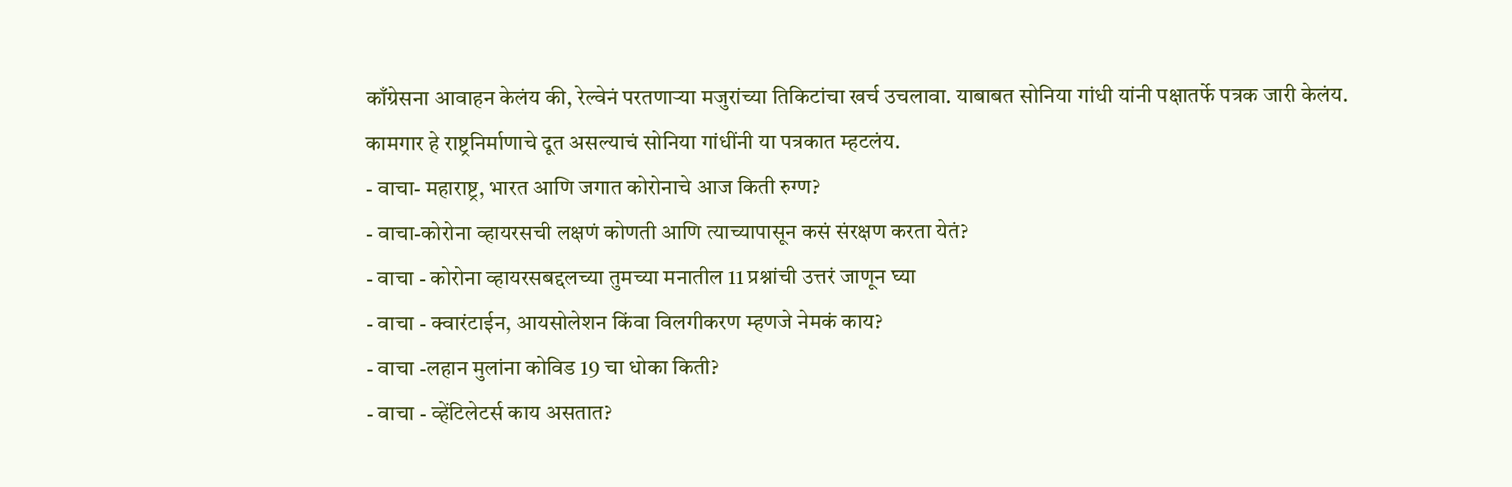काँग्रेसना आवाहन केलंय की, रेल्वेनं परतणाऱ्या मजुरांच्या तिकिटांचा खर्च उचलावा. याबाबत सोनिया गांधी यांनी पक्षातर्फे पत्रक जारी केलंय. कामगार हे राष्ट्रनिर्माणाचे दूत असल्याचं सोनिया गांधींनी या पत्रकात म्हटलंय.
- वाचा- महाराष्ट्र, भारत आणि जगात कोरोनाचे आज किती रुग्ण?
- वाचा-कोरोना व्हायरसची लक्षणं कोणती आणि त्याच्यापासून कसं संरक्षण करता येतं?
- वाचा - कोरोना व्हायरसबद्दलच्या तुमच्या मनातील 11 प्रश्नांची उत्तरं जाणून घ्या
- वाचा - क्वारंटाईन, आयसोलेशन किंवा विलगीकरण म्हणजे नेमकं काय?
- वाचा -लहान मुलांना कोविड 19 चा धोका किती?
- वाचा - व्हेंटिलेटर्स काय असतात?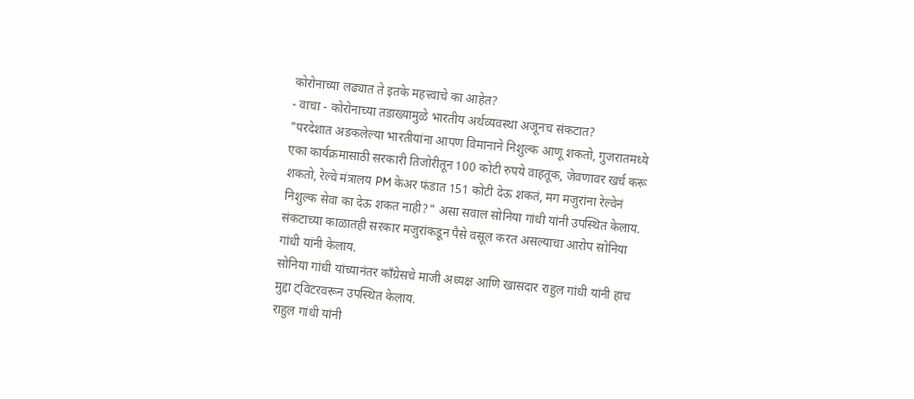कोरोनाच्या लढ्यात ते इतके महत्त्वाचे का आहेत?
- वाचा - कोरोनाच्या तडाख्यामुळे भारतीय अर्थव्यवस्था अजूनच संकटात?
"परदेशात अडकलेल्या भारतीयांना आपण विमानाने निशुल्क आणू शकतो, गुजरातमध्ये एका कार्यक्रमासाठी सरकारी तिजोरीतून 100 कोटी रुपये वाहतूक, जेवणावर खर्च करू शकतो, रेल्वे मंत्रालय PM केअर फंडात 151 कोटी देऊ शकतं, मग मजुरांना रेल्वेनं निशुल्क सेवा का देऊ शकत नाही?" असा सवाल सोनिया गांधी यांनी उपस्थित केलाय.
संकटाच्या काळातही सरकार मजुरांकडून पैसे वसूल करत असल्याचा आरोप सोनिया गांधी यांनी केलाय.
सोनिया गांधी यांच्यानंतर काँग्रेसचे माजी अध्यक्ष आणि खासदार राहुल गांधी यांनी हाच मुद्दा ट्विटरवरून उपस्थित केलाय.
राहुल गांधी यांनी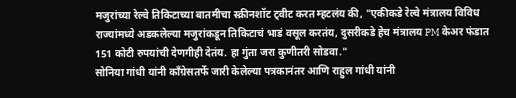मजुरांच्या रेल्वे तिकिटाच्या बातमीचा स्क्रीनशॉट ट्वीट करत म्हटलंय की, "एकीकडे रेल्वे मंत्रालय विविध राज्यांमध्ये अडकलेल्या मजुरांकडून तिकिटाचं भाडं वसूल करतंय, दुसरीकडे हेच मंत्रालय PM केअर फंडात 151 कोटी रुपयांची देणगीही देतंय. हा गुंता जरा कुणीतरी सोडवा."
सोनिया गांधी यांनी काँग्रेसतर्फे जारी केलेल्या पत्रकानंतर आणि राहुल गांधी यांनी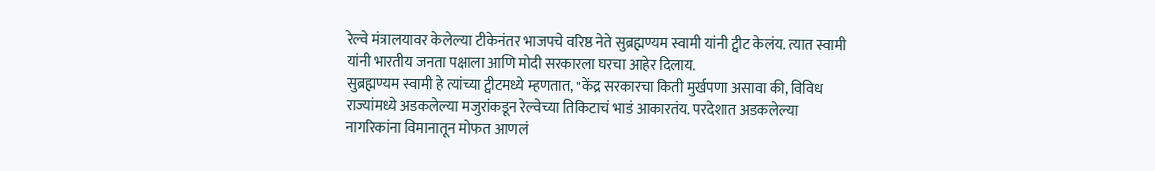रेल्वे मंत्रालयावर केलेल्या टीकेनंतर भाजपचे वरिष्ठ नेते सुब्रह्मण्यम स्वामी यांनी ट्वीट केलंय. त्यात स्वामी यांनी भारतीय जनता पक्षाला आणि मोदी सरकारला घरचा आहेर दिलाय.
सुब्रह्मण्यम स्वामी हे त्यांच्या ट्वीटमध्ये म्हणतात, "केंद्र सरकारचा किती मुर्खपणा असावा की, विविध राज्यांमध्ये अडकलेल्या मजुरांकडून रेल्वेच्या तिकिटाचं भाडं आकारतंय. परदेशात अडकलेल्या नागरिकांना विमानातून मोफत आणलं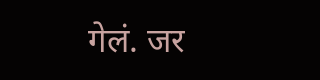गेलं. जर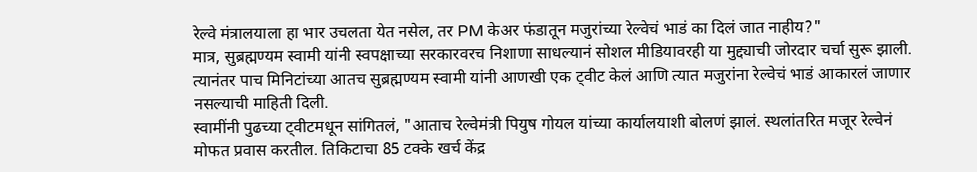रेल्वे मंत्रालयाला हा भार उचलता येत नसेल, तर PM केअर फंडातून मजुरांच्या रेल्वेचं भाडं का दिलं जात नाहीय?"
मात्र, सुब्रह्मण्यम स्वामी यांनी स्वपक्षाच्या सरकारवरच निशाणा साधल्यानं सोशल मीडियावरही या मुद्द्याची जोरदार चर्चा सुरू झाली. त्यानंतर पाच मिनिटांच्या आतच सुब्रह्मण्यम स्वामी यांनी आणखी एक ट्वीट केलं आणि त्यात मजुरांना रेल्वेचं भाडं आकारलं जाणार नसल्याची माहिती दिली.
स्वामींनी पुढच्या ट्वीटमधून सांगितलं, "आताच रेल्वेमंत्री पियुष गोयल यांच्या कार्यालयाशी बोलणं झालं. स्थलांतरित मजूर रेल्वेनं मोफत प्रवास करतील. तिकिटाचा 85 टक्के खर्च केंद्र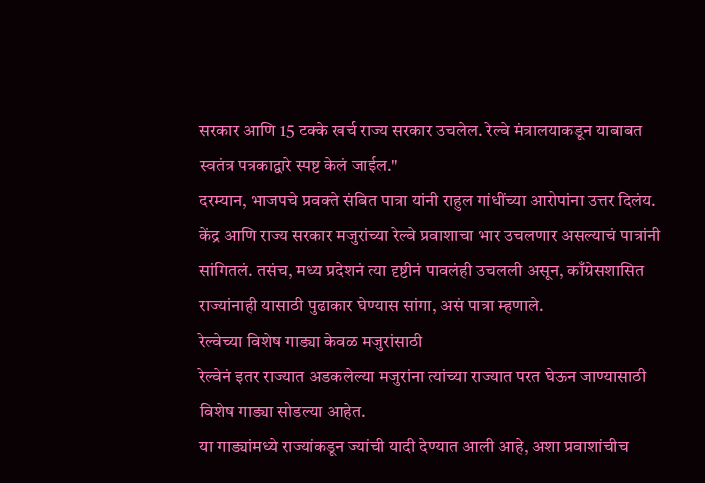सरकार आणि 15 टक्के खर्च राज्य सरकार उचलेल. रेल्वे मंत्रालयाकडून याबाबत स्वतंत्र पत्रकाद्वारे स्पष्ट केलं जाईल."
दरम्यान, भाजपचे प्रवक्ते संबित पात्रा यांनी राहुल गांधींच्या आरोपांना उत्तर दिलंय.
केंद्र आणि राज्य सरकार मजुरांच्या रेल्वे प्रवाशाचा भार उचलणार असल्याचं पात्रांनी सांगितलं. तसंच, मध्य प्रदेशनं त्या दृष्टीनं पावलंही उचलली असून, काँग्रेसशासित राज्यांनाही यासाठी पुढाकार घेण्यास सांगा, असं पात्रा म्हणाले.
रेल्वेच्या विशेष गाड्या केवळ मजुरांसाठी
रेल्वेनं इतर राज्यात अडकलेल्या मजुरांना त्यांच्या राज्यात परत घेऊन जाण्यासाठी विशेष गाड्या सोडल्या आहेत.
या गाड्यांमध्ये राज्यांकडून ज्यांची यादी देण्यात आली आहे, अशा प्रवाशांचीच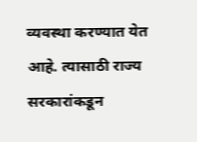व्यवस्था करण्यात येत आहे. त्यासाठी राज्य सरकारांकडून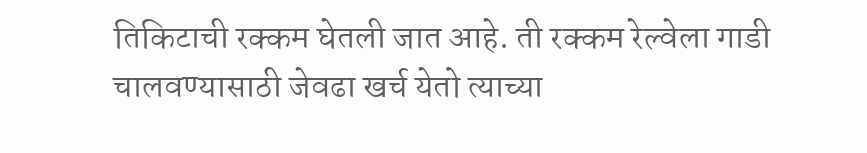तिकिटाची रक्कम घेतली जात आहे. ती रक्कम रेल्वेला गाडी चालवण्यासाठी जेवढा खर्च येतो त्याच्या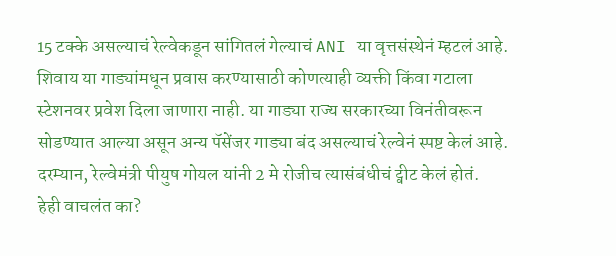15 टक्के असल्याचं रेल्वेकडून सांगितलं गेल्याचं ANI या वृत्तसंस्थेनं म्हटलं आहे.
शिवाय या गाड्यांमधून प्रवास करण्यासाठी कोणत्याही व्यक्ती किंवा गटाला स्टेशनवर प्रवेश दिला जाणारा नाही. या गाड्या राज्य सरकारच्या विनंतीवरून सोडण्यात आल्या असून अन्य पॅसेंजर गाड्या बंद असल्याचं रेल्वेनं स्पष्ट केलं आहे.
दरम्यान, रेल्वेमंत्री पीयुष गोयल यांनी 2 मे रोजीच त्यासंबंधीचं ट्वीट केलं होतं.
हेही वाचलंत का?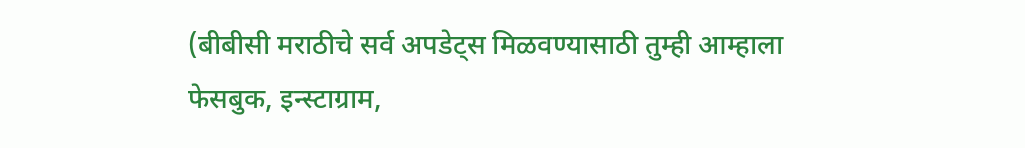(बीबीसी मराठीचे सर्व अपडेट्स मिळवण्यासाठी तुम्ही आम्हाला फेसबुक, इन्स्टाग्राम,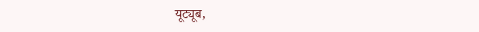यूट्यूब,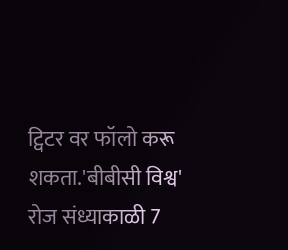ट्विटर वर फॉलो करू शकता.'बीबीसी विश्व' रोज संध्याकाळी 7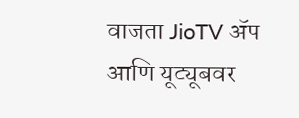वाजता JioTV ॲप आणि यूट्यूबवर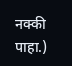नक्की पाहा.)